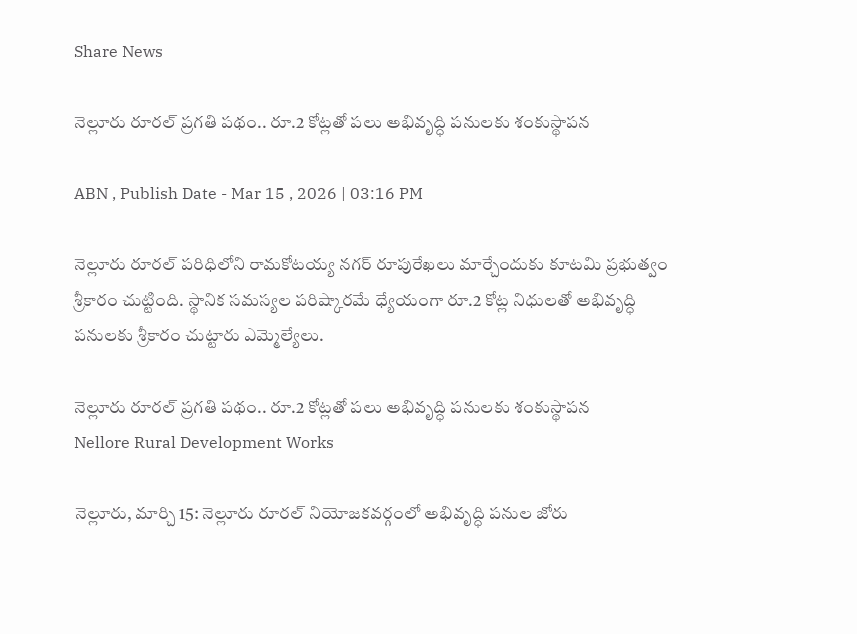Share News

నెల్లూరు రూరల్ ప్రగతి పథం.. రూ.2 కోట్లతో పలు అభివృద్ధి పనులకు శంకుస్థాపన

ABN , Publish Date - Mar 15 , 2026 | 03:16 PM

నెల్లూరు రూరల్ పరిధిలోని రామకోటయ్య నగర్ రూపురేఖలు మార్చేందుకు కూటమి ప్రభుత్వం శ్రీకారం చుట్టింది. స్థానిక సమస్యల పరిష్కారమే ధ్యేయంగా రూ.2 కోట్ల నిధులతో అభివృద్ధి పనులకు శ్రీకారం చుట్టారు ఎమ్మెల్యేలు.

నెల్లూరు రూరల్ ప్రగతి పథం.. రూ.2 కోట్లతో పలు అభివృద్ధి పనులకు శంకుస్థాపన
Nellore Rural Development Works

నెల్లూరు, మార్చి 15: నెల్లూరు రూరల్ నియోజకవర్గంలో అభివృద్ధి పనుల జోరు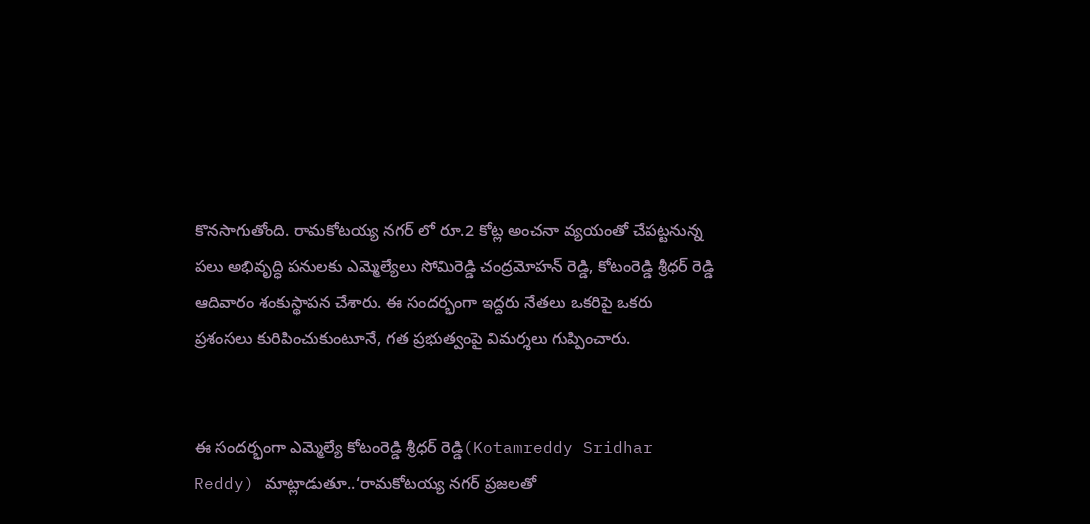కొనసాగుతోంది. రామకోటయ్య నగర్ లో రూ.2 కోట్ల అంచనా వ్యయంతో చేపట్టనున్న పలు అభివృద్ధి పనులకు ఎమ్మెల్యేలు సోమిరెడ్డి చంద్రమోహన్ రెడ్డి, కోటంరెడ్డి శ్రీధర్ రెడ్డి ఆదివారం శంకుస్థాపన చేశారు. ఈ సందర్భంగా ఇద్దరు నేతలు ఒకరిపై ఒకరు ప్రశంసలు కురిపించుకుంటూనే, గత ప్రభుత్వంపై విమర్శలు గుప్పించారు.


ఈ సందర్భంగా ఎమ్మెల్యే కోటంరెడ్డి శ్రీధర్ రెడ్డి(Kotamreddy Sridhar Reddy) మాట్లాడుతూ..‘రామకోటయ్య నగర్ ప్రజలతో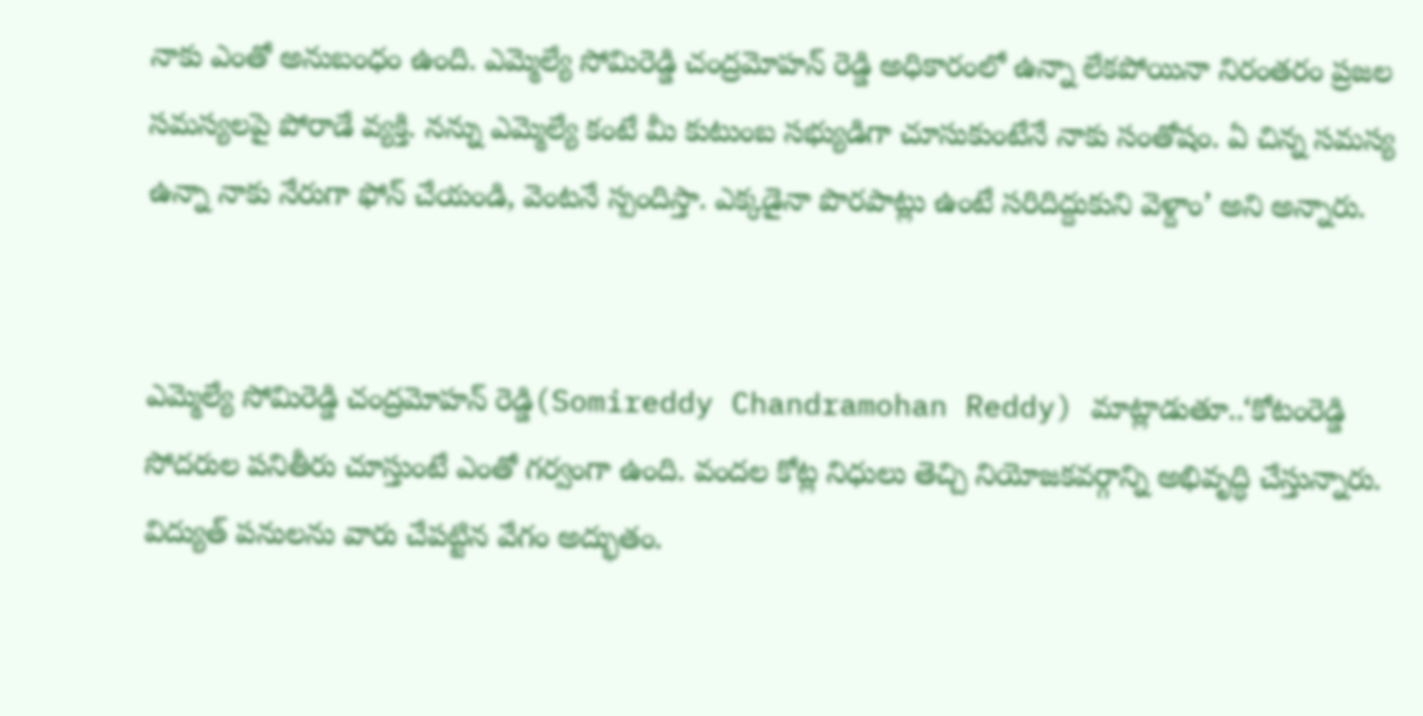నాకు ఎంతో అనుబంధం ఉంది. ఎమ్మెల్యే సోమిరెడ్డి చంద్రమోహన్ రెడ్డి అధికారంలో ఉన్నా లేకపోయినా నిరంతరం ప్రజల సమస్యలపై పోరాడే వ్యక్తి. నన్ను ఎమ్మెల్యే కంటే మీ కుటుంబ సభ్యుడిగా చూసుకుంటేనే నాకు సంతోషం. ఏ చిన్న సమస్య ఉన్నా నాకు నేరుగా ఫోన్ చేయండి, వెంటనే స్పందిస్తా. ఎక్కడైనా పొరపాట్లు ఉంటే సరిదిద్దుకుని వెళ్దాం’ అని అన్నారు.


ఎమ్మెల్యే సోమిరెడ్డి చంద్రమోహన్ రెడ్డి(Somireddy Chandramohan Reddy) మాట్లాడుతూ..‘కోటంరెడ్డి సోదరుల పనితీరు చూస్తుంటే ఎంతో గర్వంగా ఉంది. వందల కోట్ల నిధులు తెచ్చి నియోజకవర్గాన్ని అభివృద్ధి చేస్తున్నారు. విద్యుత్ పనులను వారు చేపట్టిన వేగం అద్భుతం.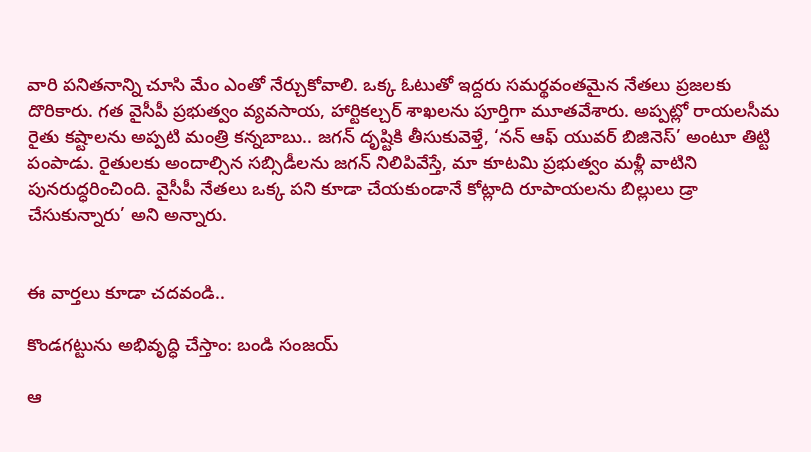వారి పనితనాన్ని చూసి మేం ఎంతో నేర్చుకోవాలి. ఒక్క ఓటుతో ఇద్దరు సమర్థవంతమైన నేతలు ప్రజలకు దొరికారు. గత వైసీపీ ప్రభుత్వం వ్యవసాయ, హార్టికల్చర్ శాఖలను పూర్తిగా మూతవేశారు. అప్పట్లో రాయలసీమ రైతు కష్టాలను అప్పటి మంత్రి కన్నబాబు.. జగన్ దృష్టికి తీసుకువెళ్తే, ‘నన్ ఆఫ్ యువర్ బిజినెస్’ అంటూ తిట్టి పంపాడు. రైతులకు అందాల్సిన సబ్సిడీలను జగన్ నిలిపివేస్తే, మా కూటమి ప్రభుత్వం మళ్లీ వాటిని పునరుద్ధరించింది. వైసీపీ నేతలు ఒక్క పని కూడా చేయకుండానే కోట్లాది రూపాయలను బిల్లులు డ్రా చేసుకున్నారు’ అని అన్నారు.


ఈ వార్తలు కూడా చదవండి..

కొండగట్టును అభివృద్ధి చేస్తాం: బండి సంజయ్

ఆ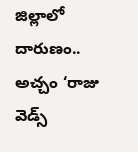జిల్లాలో దారుణం.. అచ్చం ‘రాజు వెడ్స్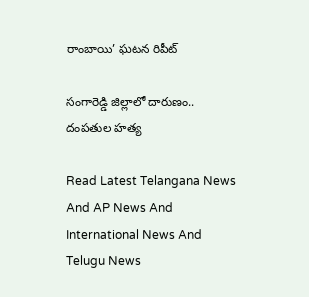రాంబాయి’ ఘటన రిపీట్

సంగారెడ్డి జిల్లాలో దారుణం.. దంపతుల హత్య

Read Latest Telangana News And AP News And International News And Telugu News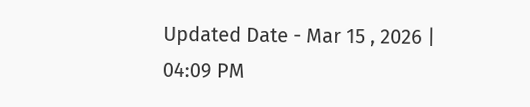Updated Date - Mar 15 , 2026 | 04:09 PM